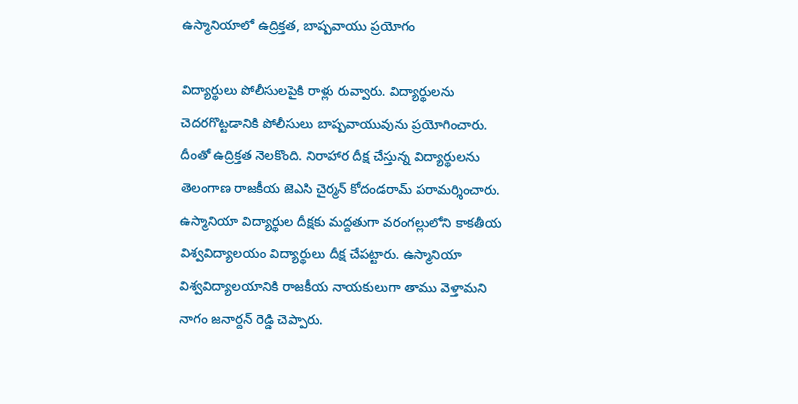ఉస్మానియాలో ఉద్రిక్తత, బాష్పవాయు ప్రయోగం

విద్యార్థులు పోలీసులపైకి రాళ్లు రువ్వారు. విద్యార్థులను చెదరగొట్టడానికి పోలీసులు బాష్పవాయువును ప్రయోగించారు. దీంతో ఉద్రిక్తత నెలకొంది. నిరాహార దీక్ష చేస్తున్న విద్యార్థులను తెలంగాణ రాజకీయ జెఎసి చైర్మన్ కోదండరామ్ పరామర్శించారు. ఉస్మానియా విద్యార్థుల దీక్షకు మద్దతుగా వరంగల్లులోని కాకతీయ విశ్వవిద్యాలయం విద్యార్థులు దీక్ష చేపట్టారు. ఉస్మానియా విశ్వవిద్యాలయానికి రాజకీయ నాయకులుగా తాము వెళ్తామని నాగం జనార్దన్ రెడ్డి చెప్పారు.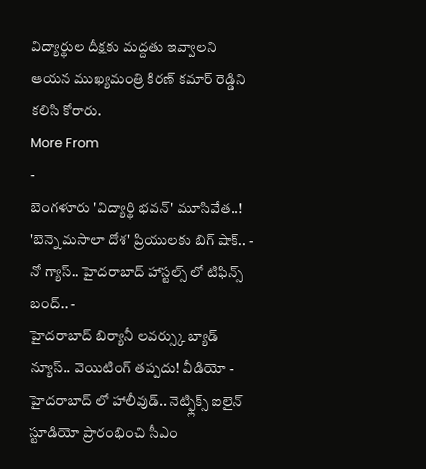విద్యార్థుల దీక్షకు మద్దతు ఇవ్వాలని ఆయన ముఖ్యమంత్రి కిరణ్ కమార్ రెడ్డిని కలిసి కోరారు.
More From
-
బెంగళూరు 'విద్యార్థి భవన్' మూసివేత..! 'బెన్నె మసాలా దోశ' ప్రియులకు బిగ్ షాక్.. -
నో గ్యాస్.. హైదరాబాద్ హాస్టల్స్ లో టిఫిన్స్ బంద్.. -
హైదరాబాద్ బిర్యానీ లవర్స్కు బ్యాడ్ న్యూస్.. వెయిటింగ్ తప్పదు! వీడియో -
హైదరాబాద్ లో హాలీవుడ్.. నెట్ఫ్లిక్స్ ఐలైన్ స్టూడియో ప్రారంభించి సీఎం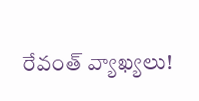రేవంత్ వ్యాఖ్యలు!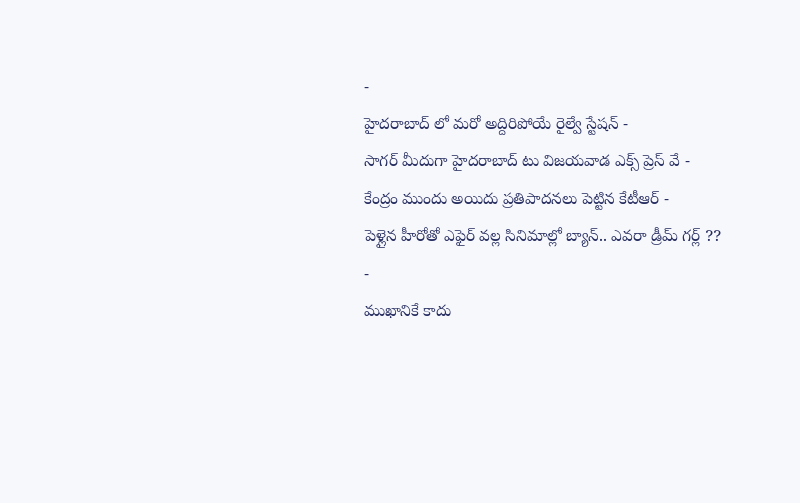-
హైదరాబాద్ లో మరో అద్దిరిపోయే రైల్వే స్టేషన్ -
సాగర్ మీదుగా హైదరాబాద్ టు విజయవాడ ఎక్స్ ప్రెస్ వే -
కేంద్రం ముందు అయిదు ప్రతిపాదనలు పెట్టిన కేటీఆర్ -
పెళ్లైన హీరోతో ఎఫైర్ వల్ల సినిమాల్లో బ్యాన్.. ఎవరా డ్రీమ్ గర్ల్ ?? -
ముఖానికే కాదు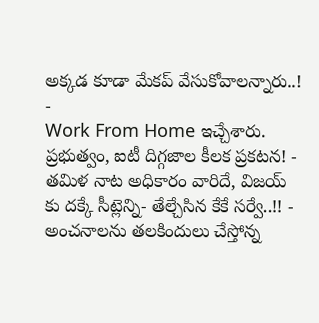అక్కడ కూడా మేకప్ వేసుకోవాలన్నారు..! -
Work From Home ఇచ్చేశారు. ప్రభుత్వం, ఐటీ దిగ్గజాల కీలక ప్రకటన! -
తమిళ నాట అధికారం వారిదే, విజయ్ కు దక్కే సీట్లెన్ని- తేల్చేసిన కేకే సర్వే..!! -
అంచనాలను తలకిందులు చేస్తోన్న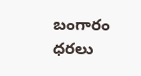బంగారం ధరలు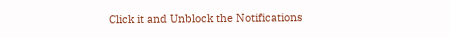Click it and Unblock the Notifications